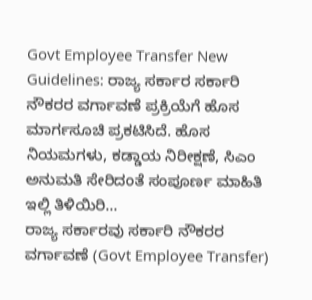Govt Employee Transfer New Guidelines: ರಾಜ್ಯ ಸರ್ಕಾರ ಸರ್ಕಾರಿ ನೌಕರರ ವರ್ಗಾವಣೆ ಪ್ರಕ್ರಿಯೆಗೆ ಹೊಸ ಮಾರ್ಗಸೂಚಿ ಪ್ರಕಟಿಸಿದೆ. ಹೊಸ ನಿಯಮಗಳು, ಕಡ್ಡಾಯ ನಿರೀಕ್ಷಣೆ, ಸಿಎಂ ಅನುಮತಿ ಸೇರಿದಂತೆ ಸಂಪೂರ್ಣ ಮಾಹಿತಿ ಇಲ್ಲಿ ತಿಳಿಯಿರಿ…
ರಾಜ್ಯ ಸರ್ಕಾರವು ಸರ್ಕಾರಿ ನೌಕರರ ವರ್ಗಾವಣೆ (Govt Employee Transfer)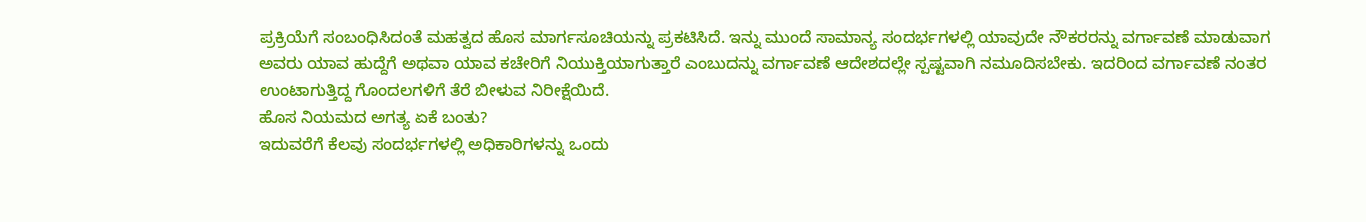ಪ್ರಕ್ರಿಯೆಗೆ ಸಂಬಂಧಿಸಿದಂತೆ ಮಹತ್ವದ ಹೊಸ ಮಾರ್ಗಸೂಚಿಯನ್ನು ಪ್ರಕಟಿಸಿದೆ. ಇನ್ನು ಮುಂದೆ ಸಾಮಾನ್ಯ ಸಂದರ್ಭಗಳಲ್ಲಿ ಯಾವುದೇ ನೌಕರರನ್ನು ವರ್ಗಾವಣೆ ಮಾಡುವಾಗ ಅವರು ಯಾವ ಹುದ್ದೆಗೆ ಅಥವಾ ಯಾವ ಕಚೇರಿಗೆ ನಿಯುಕ್ತಿಯಾಗುತ್ತಾರೆ ಎಂಬುದನ್ನು ವರ್ಗಾವಣೆ ಆದೇಶದಲ್ಲೇ ಸ್ಪಷ್ಟವಾಗಿ ನಮೂದಿಸಬೇಕು. ಇದರಿಂದ ವರ್ಗಾವಣೆ ನಂತರ ಉಂಟಾಗುತ್ತಿದ್ದ ಗೊಂದಲಗಳಿಗೆ ತೆರೆ ಬೀಳುವ ನಿರೀಕ್ಷೆಯಿದೆ.
ಹೊಸ ನಿಯಮದ ಅಗತ್ಯ ಏಕೆ ಬಂತು?
ಇದುವರೆಗೆ ಕೆಲವು ಸಂದರ್ಭಗಳಲ್ಲಿ ಅಧಿಕಾರಿಗಳನ್ನು ಒಂದು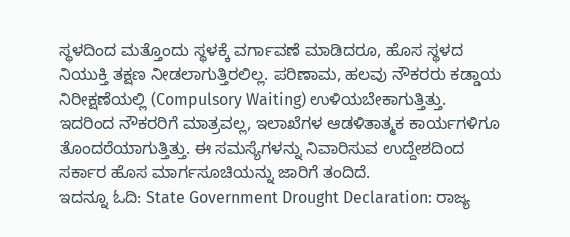ಸ್ಥಳದಿಂದ ಮತ್ತೊಂದು ಸ್ಥಳಕ್ಕೆ ವರ್ಗಾವಣೆ ಮಾಡಿದರೂ, ಹೊಸ ಸ್ಥಳದ ನಿಯುಕ್ತಿ ತಕ್ಷಣ ನೀಡಲಾಗುತ್ತಿರಲಿಲ್ಲ. ಪರಿಣಾಮ, ಹಲವು ನೌಕರರು ಕಡ್ಡಾಯ ನಿರೀಕ್ಷಣೆಯಲ್ಲಿ (Compulsory Waiting) ಉಳಿಯಬೇಕಾಗುತ್ತಿತ್ತು.
ಇದರಿಂದ ನೌಕರರಿಗೆ ಮಾತ್ರವಲ್ಲ, ಇಲಾಖೆಗಳ ಆಡಳಿತಾತ್ಮಕ ಕಾರ್ಯಗಳಿಗೂ ತೊಂದರೆಯಾಗುತ್ತಿತ್ತು. ಈ ಸಮಸ್ಯೆಗಳನ್ನು ನಿವಾರಿಸುವ ಉದ್ದೇಶದಿಂದ ಸರ್ಕಾರ ಹೊಸ ಮಾರ್ಗಸೂಚಿಯನ್ನು ಜಾರಿಗೆ ತಂದಿದೆ.
ಇದನ್ನೂ ಓದಿ: State Government Drought Declaration: ರಾಜ್ಯ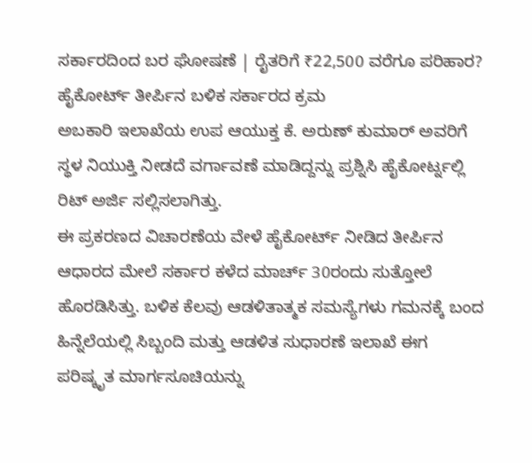ಸರ್ಕಾರದಿಂದ ಬರ ಘೋಷಣೆ | ರೈತರಿಗೆ ₹22,500 ವರೆಗೂ ಪರಿಹಾರ?
ಹೈಕೋರ್ಟ್ ತೀರ್ಪಿನ ಬಳಿಕ ಸರ್ಕಾರದ ಕ್ರಮ
ಅಬಕಾರಿ ಇಲಾಖೆಯ ಉಪ ಆಯುಕ್ತ ಕೆ. ಅರುಣ್ ಕುಮಾರ್ ಅವರಿಗೆ ಸ್ಥಳ ನಿಯುಕ್ತಿ ನೀಡದೆ ವರ್ಗಾವಣೆ ಮಾಡಿದ್ದನ್ನು ಪ್ರಶ್ನಿಸಿ ಹೈಕೋರ್ಟ್ನಲ್ಲಿ ರಿಟ್ ಅರ್ಜಿ ಸಲ್ಲಿಸಲಾಗಿತ್ತು.
ಈ ಪ್ರಕರಣದ ವಿಚಾರಣೆಯ ವೇಳೆ ಹೈಕೋರ್ಟ್ ನೀಡಿದ ತೀರ್ಪಿನ ಆಧಾರದ ಮೇಲೆ ಸರ್ಕಾರ ಕಳೆದ ಮಾರ್ಚ್ 30ರಂದು ಸುತ್ತೋಲೆ ಹೊರಡಿಸಿತ್ತು. ಬಳಿಕ ಕೆಲವು ಆಡಳಿತಾತ್ಮಕ ಸಮಸ್ಯೆಗಳು ಗಮನಕ್ಕೆ ಬಂದ ಹಿನ್ನೆಲೆಯಲ್ಲಿ ಸಿಬ್ಬಂದಿ ಮತ್ತು ಆಡಳಿತ ಸುಧಾರಣೆ ಇಲಾಖೆ ಈಗ ಪರಿಷ್ಕೃತ ಮಾರ್ಗಸೂಚಿಯನ್ನು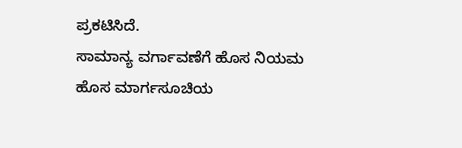ಪ್ರಕಟಿಸಿದೆ.
ಸಾಮಾನ್ಯ ವರ್ಗಾವಣೆಗೆ ಹೊಸ ನಿಯಮ
ಹೊಸ ಮಾರ್ಗಸೂಚಿಯ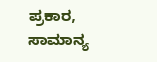ಪ್ರಕಾರ, ಸಾಮಾನ್ಯ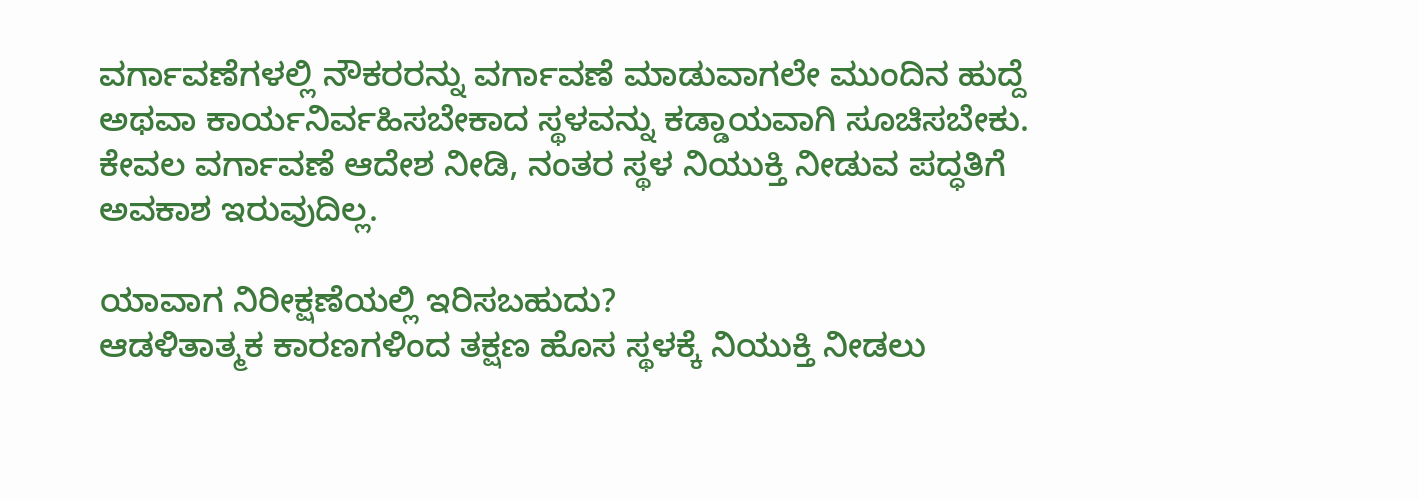ವರ್ಗಾವಣೆಗಳಲ್ಲಿ ನೌಕರರನ್ನು ವರ್ಗಾವಣೆ ಮಾಡುವಾಗಲೇ ಮುಂದಿನ ಹುದ್ದೆ ಅಥವಾ ಕಾರ್ಯನಿರ್ವಹಿಸಬೇಕಾದ ಸ್ಥಳವನ್ನು ಕಡ್ಡಾಯವಾಗಿ ಸೂಚಿಸಬೇಕು. ಕೇವಲ ವರ್ಗಾವಣೆ ಆದೇಶ ನೀಡಿ, ನಂತರ ಸ್ಥಳ ನಿಯುಕ್ತಿ ನೀಡುವ ಪದ್ಧತಿಗೆ ಅವಕಾಶ ಇರುವುದಿಲ್ಲ.

ಯಾವಾಗ ನಿರೀಕ್ಷಣೆಯಲ್ಲಿ ಇರಿಸಬಹುದು?
ಆಡಳಿತಾತ್ಮಕ ಕಾರಣಗಳಿಂದ ತಕ್ಷಣ ಹೊಸ ಸ್ಥಳಕ್ಕೆ ನಿಯುಕ್ತಿ ನೀಡಲು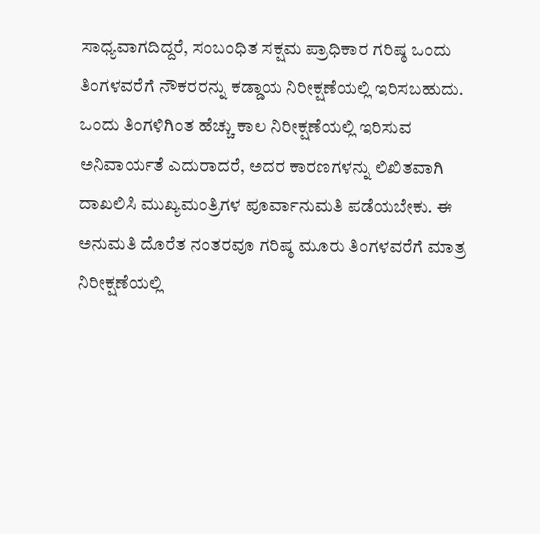ಸಾಧ್ಯವಾಗದಿದ್ದರೆ, ಸಂಬಂಧಿತ ಸಕ್ಷಮ ಪ್ರಾಧಿಕಾರ ಗರಿಷ್ಠ ಒಂದು ತಿಂಗಳವರೆಗೆ ನೌಕರರನ್ನು ಕಡ್ಡಾಯ ನಿರೀಕ್ಷಣೆಯಲ್ಲಿ ಇರಿಸಬಹುದು.
ಒಂದು ತಿಂಗಳಿಗಿಂತ ಹೆಚ್ಚು ಕಾಲ ನಿರೀಕ್ಷಣೆಯಲ್ಲಿ ಇರಿಸುವ ಅನಿವಾರ್ಯತೆ ಎದುರಾದರೆ, ಅದರ ಕಾರಣಗಳನ್ನು ಲಿಖಿತವಾಗಿ ದಾಖಲಿಸಿ ಮುಖ್ಯಮಂತ್ರಿಗಳ ಪೂರ್ವಾನುಮತಿ ಪಡೆಯಬೇಕು. ಈ ಅನುಮತಿ ದೊರೆತ ನಂತರವೂ ಗರಿಷ್ಠ ಮೂರು ತಿಂಗಳವರೆಗೆ ಮಾತ್ರ ನಿರೀಕ್ಷಣೆಯಲ್ಲಿ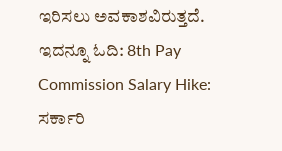ಇರಿಸಲು ಅವಕಾಶವಿರುತ್ತದೆ.
ಇದನ್ನೂ ಓದಿ: 8th Pay Commission Salary Hike: ಸರ್ಕಾರಿ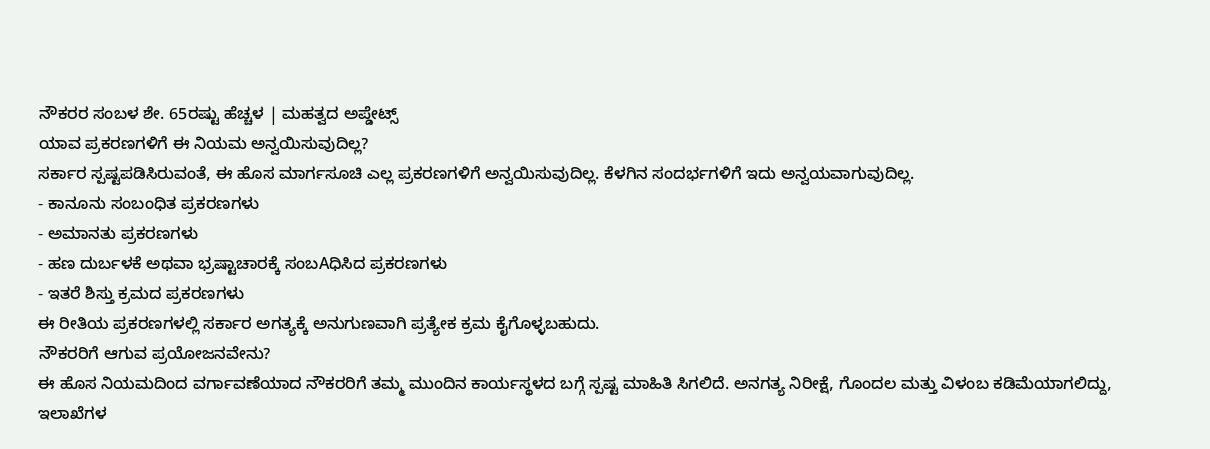ನೌಕರರ ಸಂಬಳ ಶೇ. 65ರಷ್ಟು ಹೆಚ್ಚಳ | ಮಹತ್ವದ ಅಪ್ಡೇಟ್ಸ್
ಯಾವ ಪ್ರಕರಣಗಳಿಗೆ ಈ ನಿಯಮ ಅನ್ವಯಿಸುವುದಿಲ್ಲ?
ಸರ್ಕಾರ ಸ್ಪಷ್ಟಪಡಿಸಿರುವಂತೆ, ಈ ಹೊಸ ಮಾರ್ಗಸೂಚಿ ಎಲ್ಲ ಪ್ರಕರಣಗಳಿಗೆ ಅನ್ವಯಿಸುವುದಿಲ್ಲ. ಕೆಳಗಿನ ಸಂದರ್ಭಗಳಿಗೆ ಇದು ಅನ್ವಯವಾಗುವುದಿಲ್ಲ.
- ಕಾನೂನು ಸಂಬಂಧಿತ ಪ್ರಕರಣಗಳು
- ಅಮಾನತು ಪ್ರಕರಣಗಳು
- ಹಣ ದುರ್ಬಳಕೆ ಅಥವಾ ಭ್ರಷ್ಟಾಚಾರಕ್ಕೆ ಸಂಬAಧಿಸಿದ ಪ್ರಕರಣಗಳು
- ಇತರೆ ಶಿಸ್ತು ಕ್ರಮದ ಪ್ರಕರಣಗಳು
ಈ ರೀತಿಯ ಪ್ರಕರಣಗಳಲ್ಲಿ ಸರ್ಕಾರ ಅಗತ್ಯಕ್ಕೆ ಅನುಗುಣವಾಗಿ ಪ್ರತ್ಯೇಕ ಕ್ರಮ ಕೈಗೊಳ್ಳಬಹುದು.
ನೌಕರರಿಗೆ ಆಗುವ ಪ್ರಯೋಜನವೇನು?
ಈ ಹೊಸ ನಿಯಮದಿಂದ ವರ್ಗಾವಣೆಯಾದ ನೌಕರರಿಗೆ ತಮ್ಮ ಮುಂದಿನ ಕಾರ್ಯಸ್ಥಳದ ಬಗ್ಗೆ ಸ್ಪಷ್ಟ ಮಾಹಿತಿ ಸಿಗಲಿದೆ. ಅನಗತ್ಯ ನಿರೀಕ್ಷೆ, ಗೊಂದಲ ಮತ್ತು ವಿಳಂಬ ಕಡಿಮೆಯಾಗಲಿದ್ದು, ಇಲಾಖೆಗಳ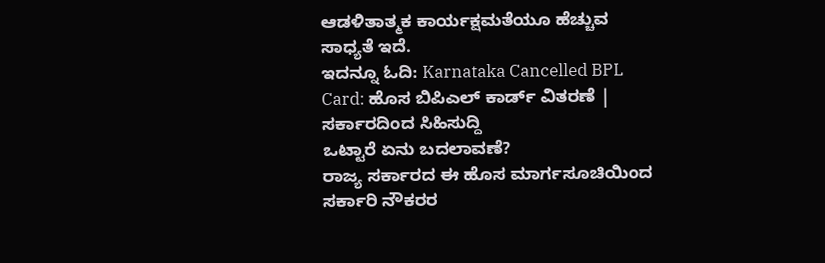ಆಡಳಿತಾತ್ಮಕ ಕಾರ್ಯಕ್ಷಮತೆಯೂ ಹೆಚ್ಚುವ ಸಾಧ್ಯತೆ ಇದೆ.
ಇದನ್ನೂ ಓದಿ: Karnataka Cancelled BPL Card: ಹೊಸ ಬಿಪಿಎಲ್ ಕಾರ್ಡ್ ವಿತರಣೆ | ಸರ್ಕಾರದಿಂದ ಸಿಹಿಸುದ್ದಿ
ಒಟ್ಟಾರೆ ಏನು ಬದಲಾವಣೆ?
ರಾಜ್ಯ ಸರ್ಕಾರದ ಈ ಹೊಸ ಮಾರ್ಗಸೂಚಿಯಿಂದ ಸರ್ಕಾರಿ ನೌಕರರ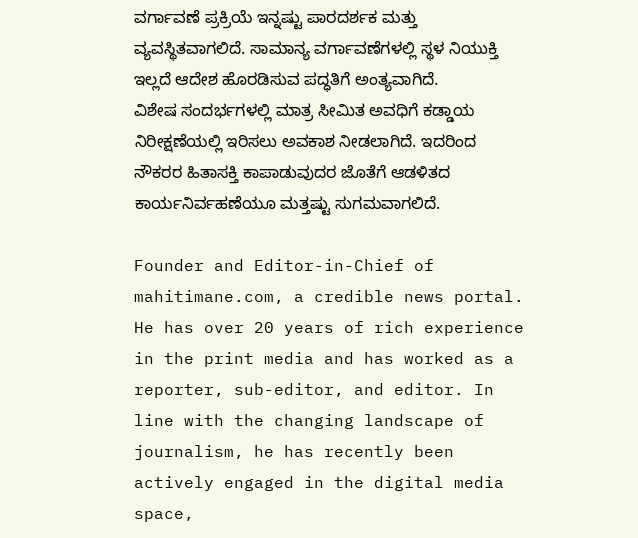ವರ್ಗಾವಣೆ ಪ್ರಕ್ರಿಯೆ ಇನ್ನಷ್ಟು ಪಾರದರ್ಶಕ ಮತ್ತು ವ್ಯವಸ್ಥಿತವಾಗಲಿದೆ. ಸಾಮಾನ್ಯ ವರ್ಗಾವಣೆಗಳಲ್ಲಿ ಸ್ಥಳ ನಿಯುಕ್ತಿ ಇಲ್ಲದೆ ಆದೇಶ ಹೊರಡಿಸುವ ಪದ್ಧತಿಗೆ ಅಂತ್ಯವಾಗಿದೆ.
ವಿಶೇಷ ಸಂದರ್ಭಗಳಲ್ಲಿ ಮಾತ್ರ ಸೀಮಿತ ಅವಧಿಗೆ ಕಡ್ಡಾಯ ನಿರೀಕ್ಷಣೆಯಲ್ಲಿ ಇರಿಸಲು ಅವಕಾಶ ನೀಡಲಾಗಿದೆ. ಇದರಿಂದ ನೌಕರರ ಹಿತಾಸಕ್ತಿ ಕಾಪಾಡುವುದರ ಜೊತೆಗೆ ಆಡಳಿತದ ಕಾರ್ಯನಿರ್ವಹಣೆಯೂ ಮತ್ತಷ್ಟು ಸುಗಮವಾಗಲಿದೆ.

Founder and Editor-in-Chief of mahitimane.com, a credible news portal. He has over 20 years of rich experience in the print media and has worked as a reporter, sub-editor, and editor. In line with the changing landscape of journalism, he has recently been actively engaged in the digital media space,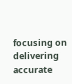focusing on delivering accurate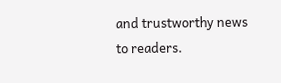and trustworthy news to readers.